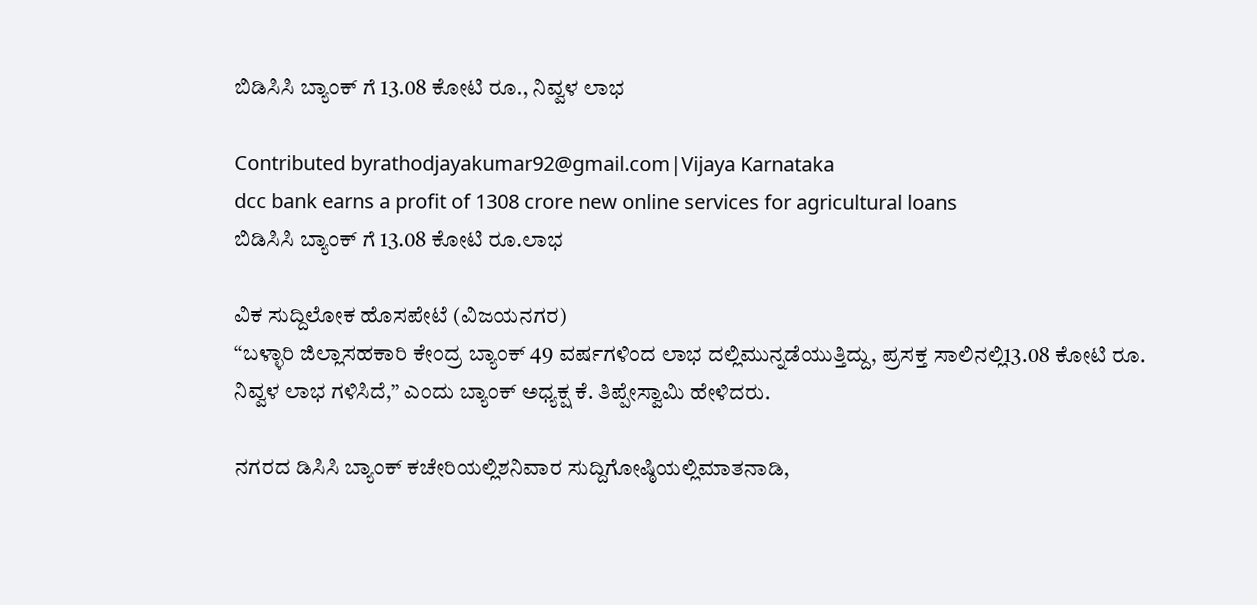ಬಿಡಿಸಿಸಿ ಬ್ಯಾಂಕ್ ಗೆ 13.08 ಕೋಟಿ ರೂ., ನಿವ್ವಳ ಲಾಭ

Contributed byrathodjayakumar92@gmail.com|Vijaya Karnataka
dcc bank earns a profit of 1308 crore new online services for agricultural loans
ಬಿಡಿಸಿಸಿ ಬ್ಯಾಂಕ್ ಗೆ 13.08 ಕೋಟಿ ರೂ.ಲಾಭ

ವಿಕ ಸುದ್ದಿಲೋಕ ಹೊಸಪೇಟೆ (ವಿಜಯನಗರ)
‘‘ಬಳ್ಳಾರಿ ಜಿಲ್ಲಾಸಹಕಾರಿ ಕೇಂದ್ರ ಬ್ಯಾಂಕ್ 49 ವರ್ಷಗಳಿಂದ ಲಾಭ ದಲ್ಲಿಮುನ್ನಡೆಯುತ್ತಿದ್ದು, ಪ್ರಸಕ್ತ ಸಾಲಿನಲ್ಲಿ13.08 ಕೋಟಿ ರೂ. ನಿವ್ವಳ ಲಾಭ ಗಳಿಸಿದೆ,’’ ಎಂದು ಬ್ಯಾಂಕ್ ಅಧ್ಯಕ್ಷ ಕೆ. ತಿಪ್ಪೇಸ್ವಾಮಿ ಹೇಳಿದರು.

ನಗರದ ಡಿಸಿಸಿ ಬ್ಯಾಂಕ್ ಕಚೇರಿಯಲ್ಲಿಶನಿವಾರ ಸುದ್ದಿಗೋಷ್ಠಿಯಲ್ಲಿಮಾತನಾಡಿ,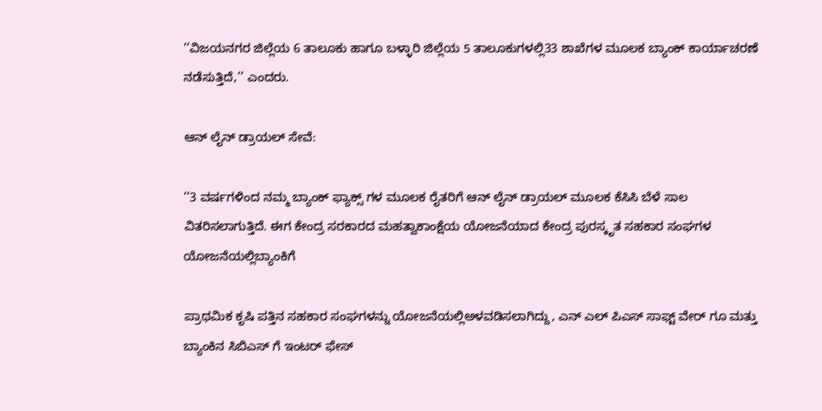‘‘ವಿಜಯನಗರ ಜಿಲ್ಲೆಯ 6 ತಾಲೂಕು ಹಾಗೂ ಬಳ್ಳಾರಿ ಜಿಲ್ಲೆಯ 5 ತಾಲೂಕುಗಳಲ್ಲಿ33 ಶಾಖೆಗಳ ಮೂಲಕ ಬ್ಯಾಂಕ್ ಕಾರ್ಯಾಚರಣೆ ನಡೆಸುತ್ತಿದೆ,’’ ಎಂದರು.

ಆನ್ ಲೈನ್ ಡ್ರಾಯಲ್ ಸೇವೆ:

‘‘3 ವರ್ಷಗಳಿಂದ ನಮ್ಮ ಬ್ಯಾಂಕ್ ಫ್ಯಾಕ್ಸ್ ಗಳ ಮೂಲಕ ರೈತರಿಗೆ ಆನ್ ಲೈನ್ ಡ್ರಾಯಲ್ ಮೂಲಕ ಕೆಸಿಸಿ ಬೆಳೆ ಸಾಲ ವಿತರಿಸಲಾಗುತ್ತಿದೆ. ಈಗ ಕೇಂದ್ರ ಸರಕಾರದ ಮಹತ್ವಾಕಾಂಕ್ಷೆಯ ಯೋಜನೆಯಾದ ಕೇಂದ್ರ ಪುರಸ್ಕೃತ ಸಹಕಾರ ಸಂಘಗಳ ಯೋಜನೆಯಲ್ಲಿಬ್ಯಾಂಕಿಗೆ

ಪ್ರಾಥಮಿಕ ಕೃಷಿ ಪತ್ತಿನ ಸಹಕಾರ ಸಂಘಗಳನ್ನು ಯೋಜನೆಯಲ್ಲಿಅಳವಡಿಸಲಾಗಿದ್ದು, ಎನ್ ಎಲ್ ಪಿಎಸ್ ಸಾಫ್ಟ್ ವೇರ್ ಗೂ ಮತ್ತು ಬ್ಯಾಂಕಿನ ಸಿಬಿಎಸ್ ಗೆ ಇಂಟರ್ ಫೇಸ್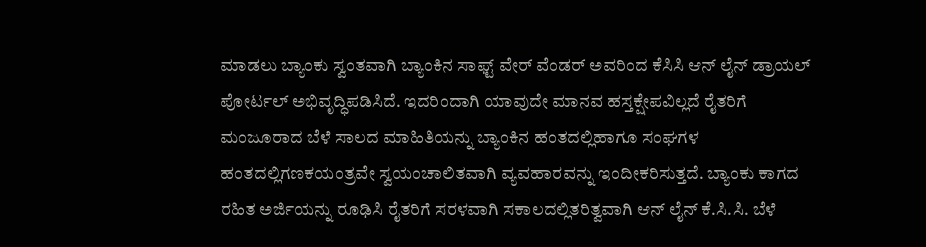ಮಾಡಲು ಬ್ಯಾಂಕು ಸ್ವಂತವಾಗಿ ಬ್ಯಾಂಕಿನ ಸಾಫ್ಟ್ ವೇರ್ ವೆಂಡರ್ ಅವರಿಂದ ಕೆಸಿಸಿ ಆನ್ ಲೈನ್ ಡ್ರಾಯಲ್ ಪೋರ್ಟಲ್ ಅಭಿವೃದ್ಧಿಪಡಿಸಿದೆ. ಇದರಿಂದಾಗಿ ಯಾವುದೇ ಮಾನವ ಹಸ್ತಕ್ಷೇಪವಿಲ್ಲದೆ ರೈತರಿಗೆ ಮಂಜೂರಾದ ಬೆಳೆ ಸಾಲದ ಮಾಹಿತಿಯನ್ನು ಬ್ಯಾಂಕಿನ ಹಂತದಲ್ಲಿಹಾಗೂ ಸಂಘಗಳ ಹಂತದಲ್ಲಿಗಣಕಯಂತ್ರವೇ ಸ್ವಯಂಚಾಲಿತವಾಗಿ ವ್ಯವಹಾರವನ್ನು ಇಂದೀಕರಿಸುತ್ತದೆ. ಬ್ಯಾಂಕು ಕಾಗದ ರಹಿತ ಅರ್ಜಿಯನ್ನು ರೂಢಿಸಿ ರೈತರಿಗೆ ಸರಳವಾಗಿ ಸಕಾಲದಲ್ಲಿತರಿತ್ವವಾಗಿ ಆನ್ ಲೈನ್ ಕೆ.ಸಿ.ಸಿ. ಬೆಳೆ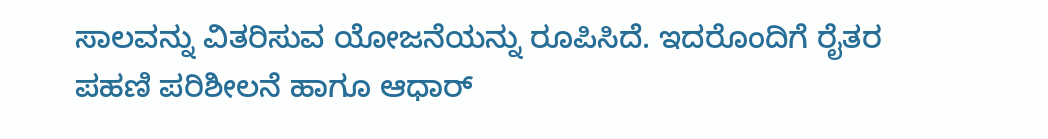ಸಾಲವನ್ನು ವಿತರಿಸುವ ಯೋಜನೆಯನ್ನು ರೂಪಿಸಿದೆ. ಇದರೊಂದಿಗೆ ರೈತರ ಪಹಣಿ ಪರಿಶೀಲನೆ ಹಾಗೂ ಆಧಾರ್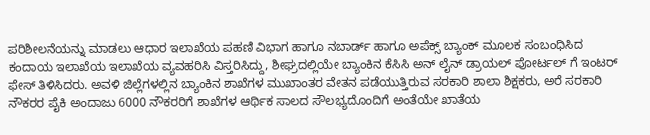ಪರಿಶೀಲನೆಯನ್ನು ಮಾಡಲು ಆಧಾರ ಇಲಾಖೆಯ ಪಹಣಿ ವಿಭಾಗ ಹಾಗೂ ನಬಾರ್ಡ್ ಹಾಗೂ ಅಪೆಕ್ಸ್ ಬ್ಯಾಂಕ್ ಮೂಲಕ ಸಂಬಂಧಿಸಿದ ಕಂದಾಯ ಇಲಾಖೆಯ ಇಲಾಖೆಯ ವ್ಯವಹರಿಸಿ ವಿಸ್ತರಿಸಿದ್ದು, ಶೀಘ್ರದಲ್ಲಿಯೇ ಬ್ಯಾಂಕಿನ ಕೆಸಿಸಿ ಅನ್ ಲೈನ್ ಡ್ರಾಯಲ್ ಪೋರ್ಟಲ್ ಗೆ ಇಂಟರ್ ಫೇಸ್ ತಿಳಿಸಿದರು. ಅವಳಿ ಜಿಲ್ಲೆಗಳಲ್ಲಿನ ಬ್ಯಾಂಕಿನ ಶಾಖೆಗಳ ಮುಖಾಂತರ ವೇತನ ಪಡೆಯುತ್ತಿರುವ ಸರಕಾರಿ ಶಾಲಾ ಶಿಕ್ಷಕರು, ಅರೆ ಸರಕಾರಿ ನೌಕರರ ಪೈಕಿ ಅಂದಾಜು 6000 ನೌಕರರಿಗೆ ಶಾಖೆಗಳ ಆರ್ಥಿಕ ಸಾಲದ ಸೌಲಭ್ಯದೊಂದಿಗೆ ಅಂತೆಯೇ ಖಾತೆಯ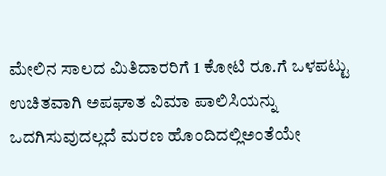ಮೇಲಿನ ಸಾಲದ ಮಿತಿದಾರರಿಗೆ 1 ಕೋಟಿ ರೂ.ಗೆ ಒಳಪಟ್ಟು ಉಚಿತವಾಗಿ ಅಪಘಾತ ವಿಮಾ ಪಾಲಿಸಿಯನ್ನು ಒದಗಿಸುವುದಲ್ಲದೆ ಮರಣ ಹೊಂದಿದಲ್ಲಿಅಂತೆಯೇ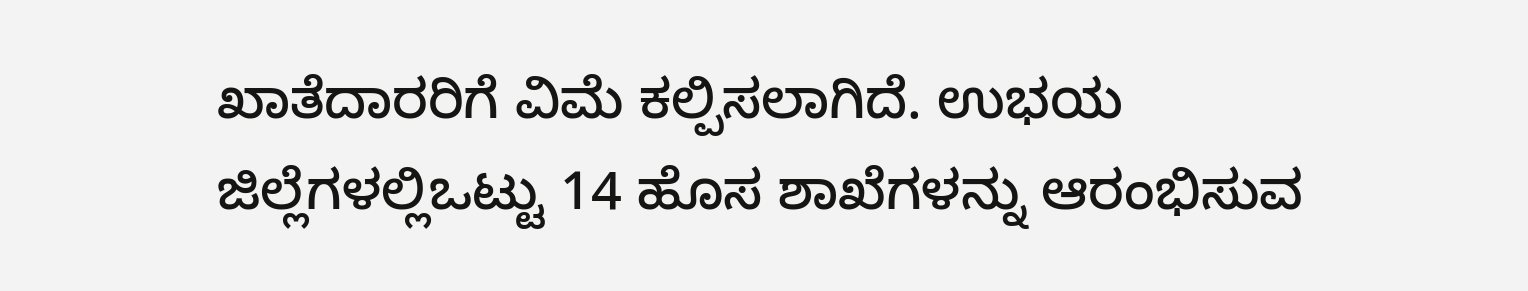ಖಾತೆದಾರರಿಗೆ ವಿಮೆ ಕಲ್ಪಿಸಲಾಗಿದೆ. ಉಭಯ ಜಿಲ್ಲೆಗಳಲ್ಲಿಒಟ್ಟು 14 ಹೊಸ ಶಾಖೆಗಳನ್ನು ಆರಂಭಿಸುವ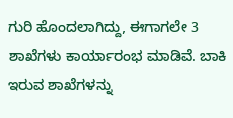ಗುರಿ ಹೊಂದಲಾಗಿದ್ದು, ಈಗಾಗಲೇ 3 ಶಾಖೆಗಳು ಕಾರ್ಯಾರಂಭ ಮಾಡಿವೆ. ಬಾಕಿ ಇರುವ ಶಾಖೆಗಳನ್ನು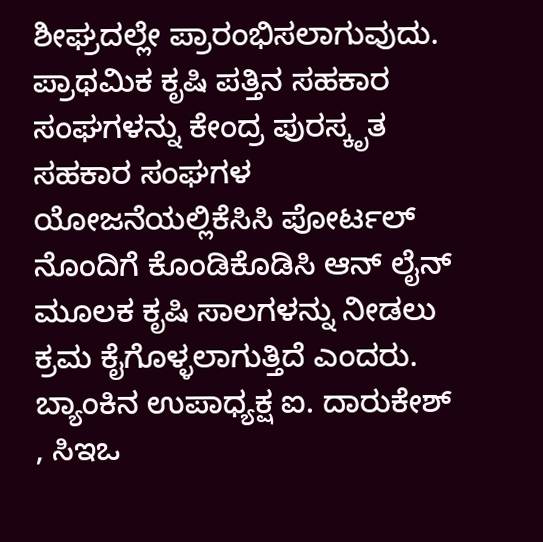ಶೀಘ್ರದಲ್ಲೇ ಪ್ರಾರಂಭಿಸಲಾಗುವುದು. ಪ್ರಾಥಮಿಕ ಕೃಷಿ ಪತ್ತಿನ ಸಹಕಾರ ಸಂಘಗಳನ್ನು ಕೇಂದ್ರ ಪುರಸ್ಕೃತ ಸಹಕಾರ ಸಂಘಗಳ ಯೋಜನೆಯಲ್ಲಿಕೆಸಿಸಿ ಪೋರ್ಟಲ್ ನೊಂದಿಗೆ ಕೊಂಡಿಕೊಡಿಸಿ ಆನ್ ಲೈನ್ ಮೂಲಕ ಕೃಷಿ ಸಾಲಗಳನ್ನು ನೀಡಲು ಕ್ರಮ ಕೈಗೊಳ್ಳಲಾಗುತ್ತಿದೆ ಎಂದರು. ಬ್ಯಾಂಕಿನ ಉಪಾಧ್ಯಕ್ಷ ಐ. ದಾರುಕೇಶ್ , ಸಿಇಒ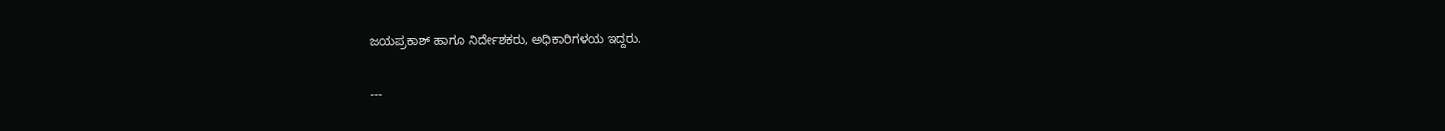ಜಯಪ್ರಕಾಶ್ ಹಾಗೂ ನಿರ್ದೇಶಕರು, ಅಧಿಕಾರಿಗಳಯ ಇದ್ದರು.

---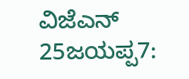ವಿಜೆಎನ್ 25ಜಯಪ್ಪ7: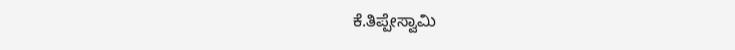ಕೆ.ತಿಪ್ಪೇಸ್ವಾಮಿ